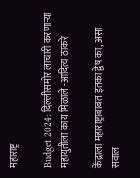महाराष्ट्र

Budget 2024: दिल्लीसमोर लाचारी करणाऱ्या महायुतीला काय मिळाले -आदित्य ठाकरे

केंद्राला महाराष्ट्राबाबत इतका द्वेष का, असा सवाल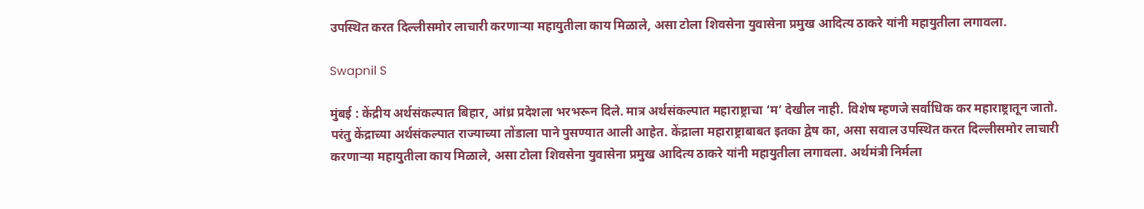उपस्थित करत दिल्लीसमोर लाचारी करणाऱ्या महायुतीला काय मिळाले, असा टोला शिवसेना युवासेना प्रमुख आदित्य ठाकरे यांनी महायुतीला लगावला.

Swapnil S

मुंबई : केंद्रीय अर्थसंकल्पात बिहार, आंध्र प्रदेशला भरभरून दिले. मात्र अर्थसंकल्पात महाराष्ट्राचा ‘म’ देखील नाही. विशेष म्हणजे सर्वाधिक कर महाराष्ट्रातून जातो. परंतु केंद्राच्या अर्थसंकल्पात राज्याच्या तोंडाला पाने पुसण्यात आली आहेत. केंद्राला महाराष्ट्राबाबत इतका द्वेष का, असा सवाल उपस्थित करत दिल्लीसमोर लाचारी करणाऱ्या महायुतीला काय मिळाले, असा टोला शिवसेना युवासेना प्रमुख आदित्य ठाकरे यांनी महायुतीला लगावला. अर्थमंत्री निर्मला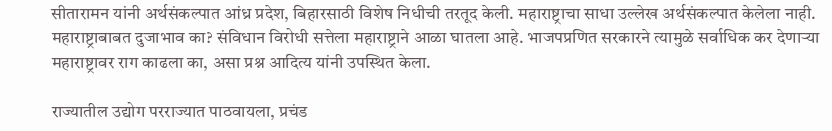सीतारामन यांनी अर्थसंकल्पात आंध्र प्रदेश, बिहारसाठी विशेष निधीची तरतूद केली. महाराष्ट्राचा साधा उल्लेख अर्थसंकल्पात केलेला नाही. महाराष्ट्राबाबत दुजाभाव का? संविधान विरोधी सत्तेला महाराष्ट्राने आळा घातला आहे. भाजपप्रणित सरकारने त्यामुळे सर्वाधिक कर देणाऱ्या महाराष्ट्रावर राग काढला का, असा प्रश्न आदित्य यांनी उपस्थित केला.

राज्यातील उद्योग परराज्यात पाठवायला, प्रचंड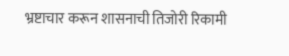भ्रष्टाचार करून शासनाची तिजोरी रिकामी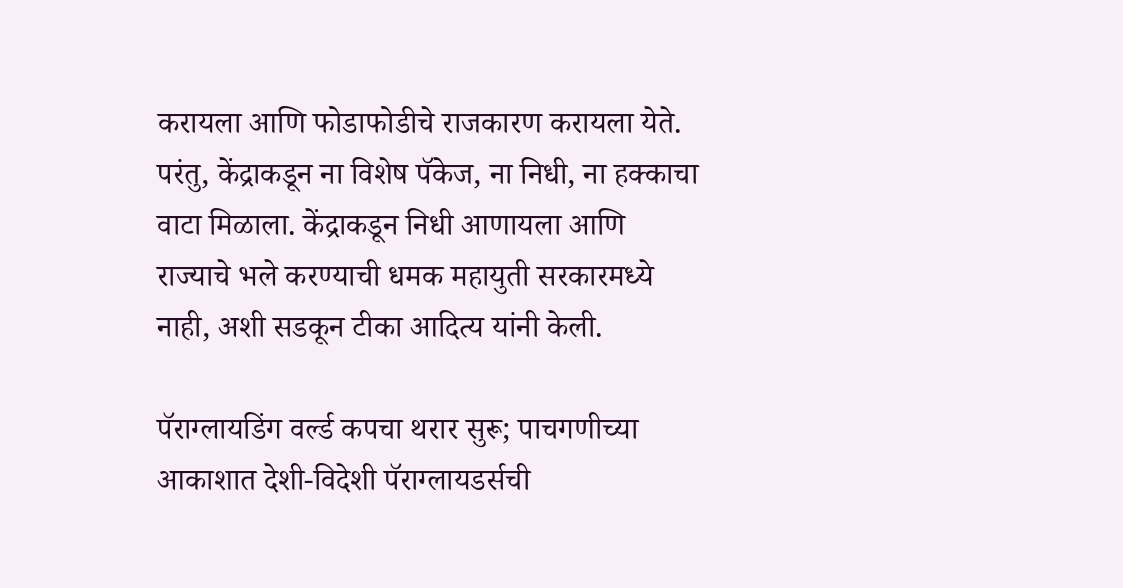करायला आणि फोडाफोडीचे राजकारण करायला येते. परंतु, केंद्राकडून ना विशेष पॅकेज, ना निधी, ना हक्काचा वाटा मिळाला. केंद्राकडून निधी आणायला आणि राज्याचे भले करण्याची धमक महायुती सरकारमध्ये नाही, अशी सडकून टीका आदित्य यांनी केली.

पॅराग्लायडिंग वर्ल्ड कपचा थरार सुरू; पाचगणीच्या आकाशात देशी-विदेशी पॅराग्लायडर्सची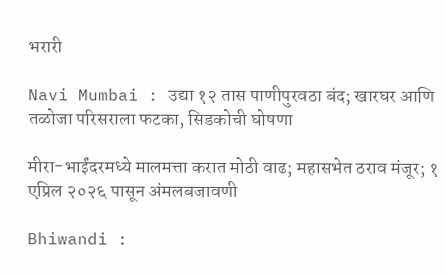भरारी

Navi Mumbai : उद्या १२ तास पाणीपुरवठा बंद; खारघर आणि तळोजा परिसराला फटका, सिडकोची घोषणा

मीरा-भाईंदरमध्ये मालमत्ता करात मोठी वाढ; महासभेत ठराव मंजूर; १ एप्रिल २०२६ पासून अंमलबजावणी

Bhiwandi :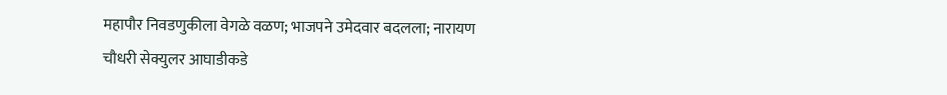महापौर निवडणुकीला वेगळे वळण; भाजपने उमेदवार बदलला; नारायण चौधरी सेक्युलर आघाडीकडे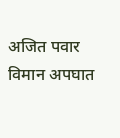अजित पवार विमान अपघात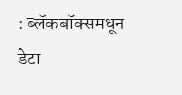: ब्लॅकबॉक्समधून डेटा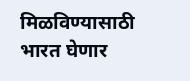मिळविण्यासाठी भारत घेणार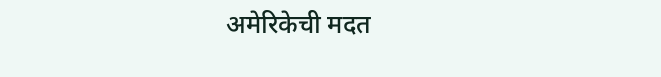अमेरिकेची मदत